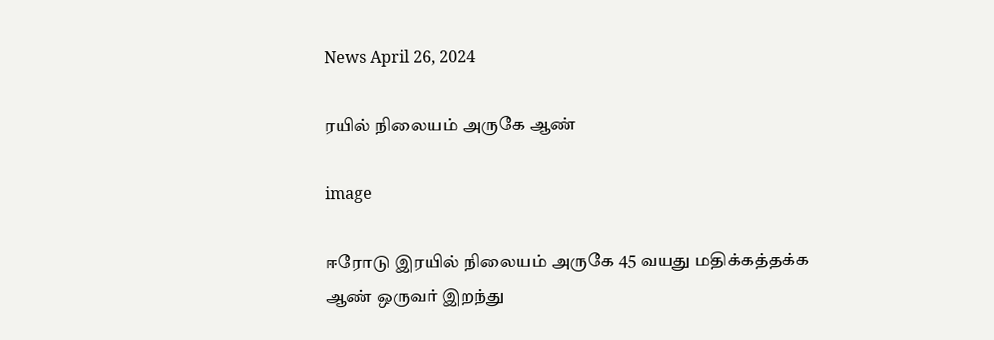News April 26, 2024

ரயில் நிலையம் அருகே ஆண்

image

ஈரோடு இரயில் நிலையம் அருகே 45 வயது மதிக்கத்தக்க ஆண் ஒருவர் இறந்து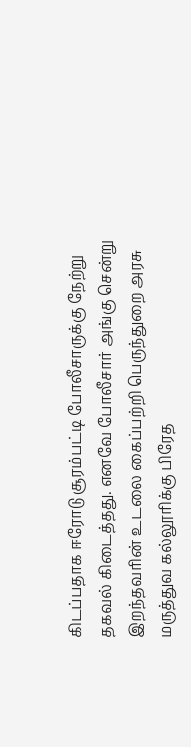கிடப்பதாக ஈரோடு சூரம்பட்டி போலீசாருக்கு நேற்று தகவல் கிடைத்தது. எனவே போலீசார் அங்கு சென்று இறந்தவரின் உடலை கைப்பற்றி பெருந்துறை அரசு மருத்துவ கல்லூரிக்கு பிரேத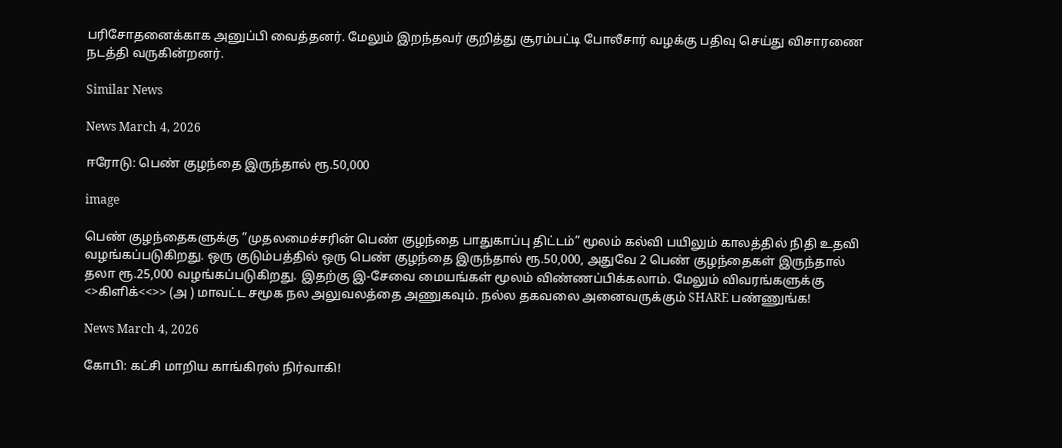பரிசோதனைக்காக அனுப்பி வைத்தனர். மேலும் இறந்தவர் குறித்து சூரம்பட்டி போலீசார் வழக்கு பதிவு செய்து விசாரணை நடத்தி வருகின்றனர்.

Similar News

News March 4, 2026

ஈரோடு: பெண் குழந்தை இருந்தால் ரூ.50,000

image

பெண் குழந்தைகளுக்கு ”முதலமைச்சரின் பெண் குழந்தை பாதுகாப்பு திட்டம்” மூலம் கல்வி பயிலும் காலத்தில் நிதி உதவி வழங்கப்படுகிறது. ஒரு குடும்பத்தில் ஒரு பெண் குழந்தை இருந்தால் ரூ.50,000, அதுவே 2 பெண் குழந்தைகள் இருந்தால் தலா ரூ.25,000 வழங்கப்படுகிறது. இதற்கு இ-சேவை மையங்கள் மூலம் விண்ணப்பிக்கலாம். மேலும் விவரங்களுக்கு <>கிளிக்<<>> (அ ) மாவட்ட சமூக நல அலுவலத்தை அணுகவும். நல்ல தகவலை அனைவருக்கும் SHARE பண்ணுங்க!

News March 4, 2026

கோபி: கட்சி மாறிய காங்கிரஸ் நிர்வாகி!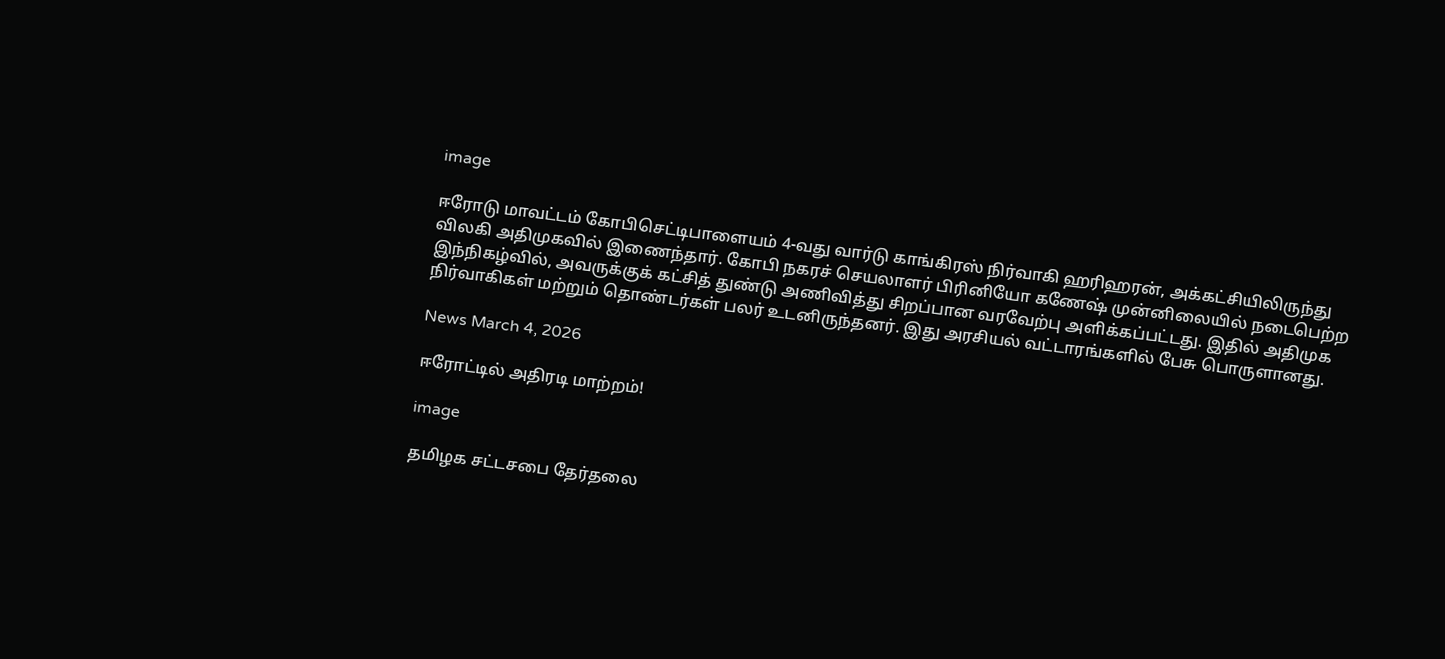image

ஈரோடு மாவட்டம் கோபிசெட்டிபாளையம் 4-வது வார்டு காங்கிரஸ் நிர்வாகி ஹரிஹரன், அக்கட்சியிலிருந்து விலகி அதிமுகவில் இணைந்தார். கோபி நகரச் செயலாளர் பிரினியோ கணேஷ் முன்னிலையில் நடைபெற்ற இந்நிகழ்வில், அவருக்குக் கட்சித் துண்டு அணிவித்து சிறப்பான வரவேற்பு அளிக்கப்பட்டது. இதில் அதிமுக நிர்வாகிகள் மற்றும் தொண்டர்கள் பலர் உடனிருந்தனர். இது அரசியல் வட்டாரங்களில் பேசு பொருளானது.

News March 4, 2026

ஈரோட்டில் அதிரடி மாற்றம்!

image

தமிழக சட்டசபை தேர்தலை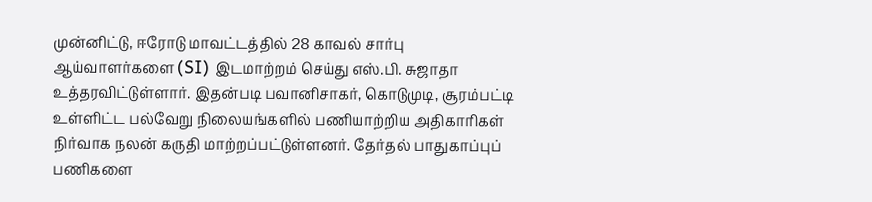முன்னிட்டு, ஈரோடு மாவட்டத்தில் 28 காவல் சார்பு ஆய்வாளர்களை (SI) இடமாற்றம் செய்து எஸ்.பி. சுஜாதா உத்தரவிட்டுள்ளார். இதன்படி பவானிசாகர், கொடுமுடி, சூரம்பட்டி உள்ளிட்ட பல்வேறு நிலையங்களில் பணியாற்றிய அதிகாரிகள் நிர்வாக நலன் கருதி மாற்றப்பட்டுள்ளனர். தேர்தல் பாதுகாப்புப் பணிகளை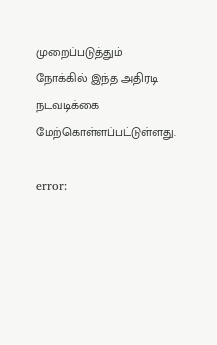முறைப்படுத்தும் நோக்கில் இந்த அதிரடி நடவடிக்கை மேற்கொள்ளப்பட்டுள்ளது.

error: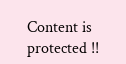Content is protected !!